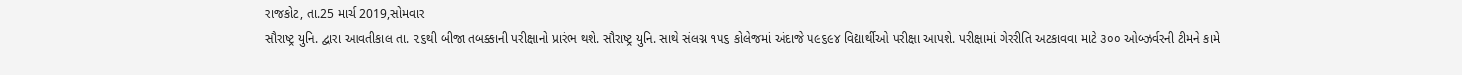રાજકોટ, તા.25 માર્ચ 2019,સોમવાર
સૌરાષ્ટ્ર યુનિ. દ્વારા આવતીકાલ તા. ૨૬થી બીજા તબક્કાની પરીક્ષાનો પ્રારંભ થશે. સૌરાષ્ટ્ર યુનિ. સાથે સંલગ્ન ૧૫૬ કોલેજમાં અંદાજે ૫૯૬૯૪ વિદ્યાર્થીઓ પરીક્ષા આપશે. પરીક્ષામાં ગેરરીતિ અટકાવવા માટે ૩૦૦ ઓબ્ઝર્વરની ટીમને કામે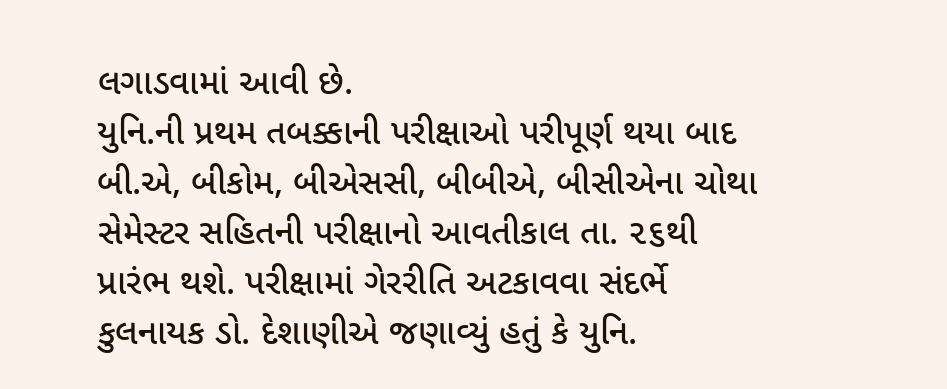લગાડવામાં આવી છે.
યુનિ.ની પ્રથમ તબક્કાની પરીક્ષાઓ પરીપૂર્ણ થયા બાદ બી.એ, બીકોમ, બીએસસી, બીબીએ, બીસીએના ચોથા સેમેસ્ટર સહિતની પરીક્ષાનો આવતીકાલ તા. ૨૬થી પ્રારંભ થશે. પરીક્ષામાં ગેરરીતિ અટકાવવા સંદર્ભે કુલનાયક ડો. દેશાણીએ જણાવ્યું હતું કે યુનિ.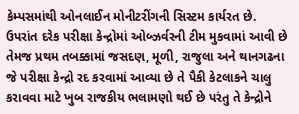કેમ્પસમાંથી ઓનલાઈન મોનીટરીંગની સિસ્ટમ કાર્યરત છે.
ઉપરાંત દરેક પરીક્ષા કેન્દ્રોમાં ઓબ્ઝર્વરની ટીમ મુકવામાં આવી છે તેમજ પ્રથમ તબક્કામાં જસદણ, મૂળી, રાજુલા અને થાનગઢના જે પરીક્ષા કેન્દ્રો રદ કરવામાં આવ્યા છે તે પૈકી કેટલાકને ચાલુ કરાવવા માટે ખુબ રાજકીય ભલામણો થઈ છે પરંતુ તે કેન્દ્રોને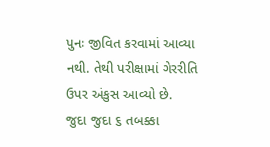પુનઃ જીવિત કરવામાં આવ્યા નથી. તેથી પરીક્ષામાં ગેરરીતિ ઉપર અંકુસ આવ્યો છે.
જુદા જુદા ૬ તબક્કા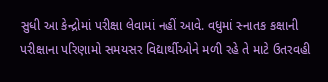સુધી આ કેન્દ્રોમાં પરીક્ષા લેવામાં નહીં આવે. વધુમાં સ્નાતક કક્ષાની પરીક્ષાના પરિણામો સમયસર વિદ્યાર્થીઓને મળી રહે તે માટે ઉતરવહી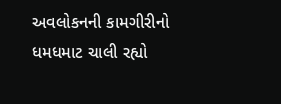અવલોકનની કામગીરીનો ધમધમાટ ચાલી રહ્યો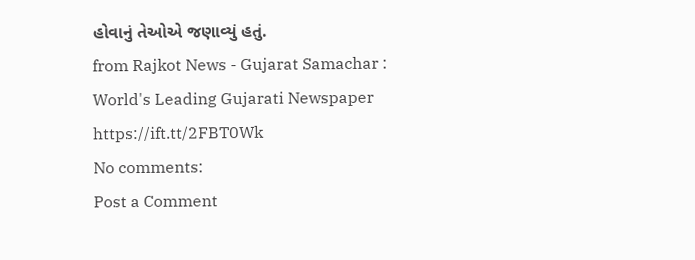હોવાનું તેઓએ જણાવ્યું હતું.
from Rajkot News - Gujarat Samachar : World's Leading Gujarati Newspaper https://ift.tt/2FBT0Wk
No comments:
Post a Comment